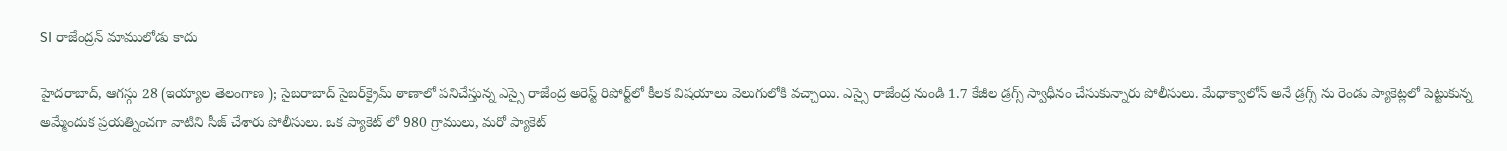SI రాజేంద్రన్‌ మాములోడు కాదు

హైదరాబాద్‌, ఆగస్గు 28 (ఇయ్యాల తెలంగాణ ); సైబరాబాద్‌ సైబర్‌క్రైమ్‌ ఠాణాలో పనిచేస్తున్న ఎస్సై రాజేంద్ర అరెస్ట్‌ రిపోర్ట్‌లో కీలక విషయాలు వెలుగులోకి వచ్చాయి. ఎస్సై రాజేంద్ర నుండి 1.7 కేజీల డ్రగ్స్‌ స్వాధీనం చేసుకున్నారు పోలీసులు. మేధాక్వాలోన్‌ అనే డ్రగ్స్‌ ను రెండు ప్యాకెట్లలో పెట్టుకున్న అమ్మేందుక ప్రయత్నించగా వాటిని సీజ్‌ చేశారు పోలీసులు. ఒక ప్యాకెట్‌ లో 980 గ్రాములు, మరో ప్యాకెట్‌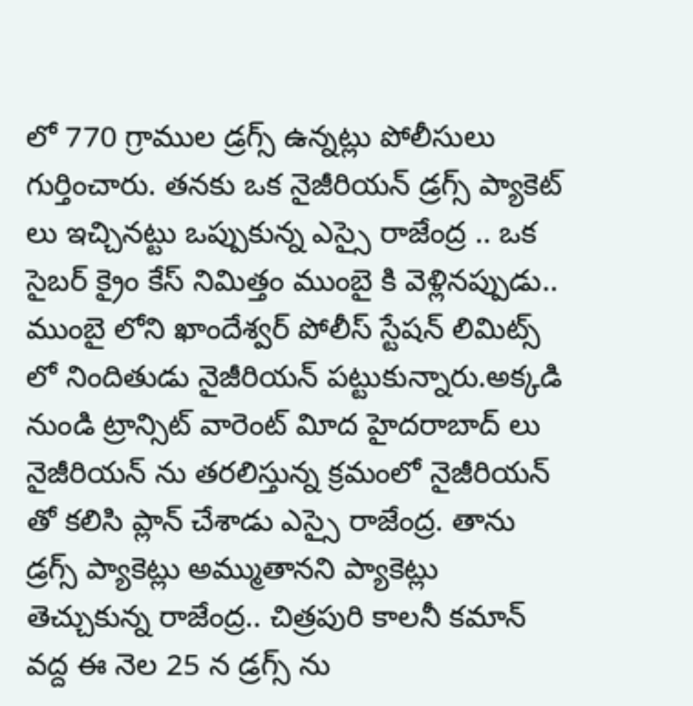లో 770 గ్రాముల డ్రగ్స్‌ ఉన్నట్లు పోలీసులు గుర్తించారు. తనకు ఒక నైజీరియన్‌ డ్రగ్స్‌ ప్యాకెట్‌ లు ఇచ్చినట్టు ఒప్పుకున్న ఎస్సై రాజేంద్ర .. ఒక సైబర్‌ క్రైం కేస్‌ నిమిత్తం ముంబై కి వెళ్లినప్పుడు.. ముంబై లోని ఖాందేశ్వర్‌ పోలీస్‌ స్టేషన్‌ లిమిట్స్‌ లో నిందితుడు నైజీరియన్‌ పట్టుకున్నారు.అక్కడి నుండి ట్రాన్సిట్‌ వారెంట్‌ విూద హైదరాబాద్‌ లు నైజీరియన్‌ ను తరలిస్తున్న క్రమంలో నైజీరియన్‌ తో కలిసి ప్లాన్‌ చేశాడు ఎస్సై రాజేంద్ర. తాను డ్రగ్స్‌ ప్యాకెట్లు అమ్ముతానని ప్యాకెట్లు తెచ్చుకున్న రాజేంద్ర.. చిత్రపురి కాలనీ కమాన్‌ వద్ద ఈ నెల 25 న డ్రగ్స్‌ ను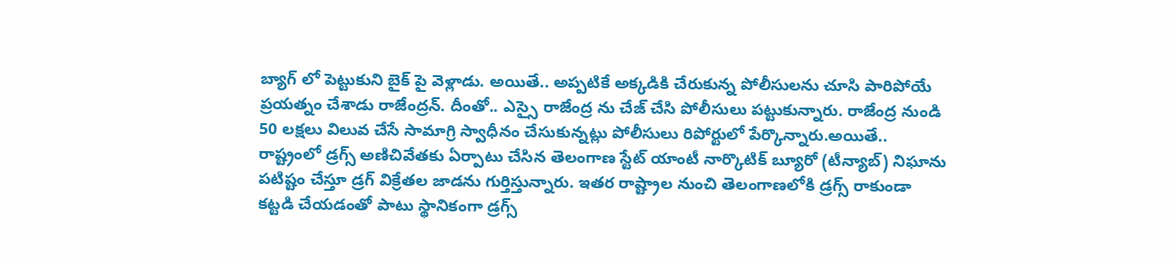బ్యాగ్‌ లో పెట్టుకుని బైక్‌ పై వెళ్లాడు. అయితే.. అప్పటికే అక్కడికి చేరుకున్న పోలీసులను చూసి పారిపోయే ప్రయత్నం చేశాడు రాజేంద్రన్‌. దీంతో.. ఎస్సై రాజేంద్ర ను చేజ్‌ చేసి పోలీసులు పట్టుకున్నారు. రాజేంద్ర నుండి 50 లక్షలు విలువ చేసే సామాగ్రి స్వాధీనం చేసుకున్నట్లు పోలీసులు రిపోర్టులో పేర్కొన్నారు.అయితే.. రాష్ట్రంలో డ్రగ్స్‌ అణిచివేతకు ఏర్పాటు చేసిన తెలంగాణ స్టేట్‌ యాంటీ నార్కొటిక్‌ బ్యూరో (టీన్యాబ్‌) నిఘాను పటిష్టం చేస్తూ డ్రగ్‌ విక్రేతల జాడను గుర్తిస్తున్నారు. ఇతర రాష్ట్రాల నుంచి తెలంగాణలోకి డ్రగ్స్‌ రాకుండా కట్టడి చేయడంతో పాటు స్థానికంగా డ్రగ్స్‌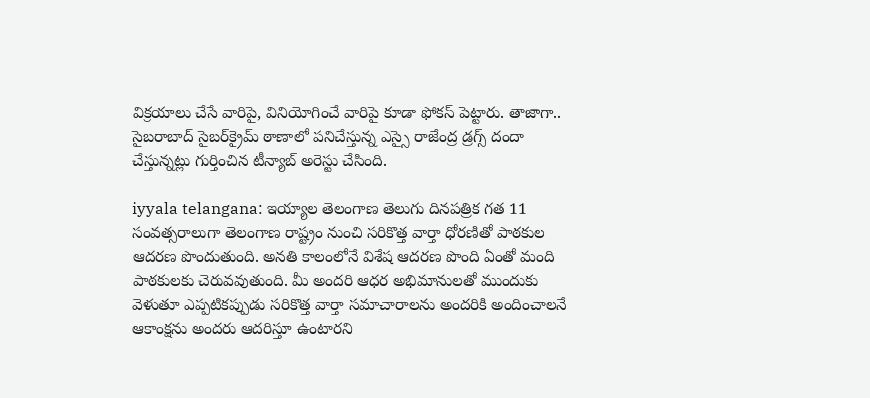విక్రయాలు చేసే వారిపై, వినియోగించే వారిపై కూడా ఫోకస్‌ పెట్టారు. తాజాగా.. సైబరాబాద్‌ సైబర్‌క్రైమ్‌ ఠాణాలో పనిచేస్తున్న ఎస్సై రాజేంద్ర డ్రగ్స్‌ దందా చేస్తున్నట్లు గుర్తించిన టీన్యాబ్‌ అరెస్టు చేసింది.

iyyala telangana: ఇయ్యాల తెలంగాణ తెలుగు దినపత్రిక గత 11 సంవత్సరాలుగా తెలంగాణ రాష్ట్రం నుంచి సరికొత్త వార్తా ధోరణితో పాఠకుల ఆదరణ పొందుతుంది. అనతి కాలంలోనే విశేష ఆదరణ పొంది ఏంతో మంది పాఠకులకు చెరువవుతుంది. మీ అందరి ఆధర అభిమానులతో ముందుకు వెళుతూ ఎప్పటికప్పుడు సరికొత్త వార్తా సమాచారాలను అందరికి అందించాలనే ఆకాంక్షను అందరు ఆదరిస్తూ ఉంటారని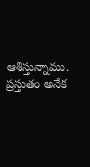ఆశిస్తున్నాము. ప్రస్తుతం అనేక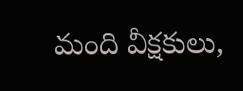మంది వీక్షకులు,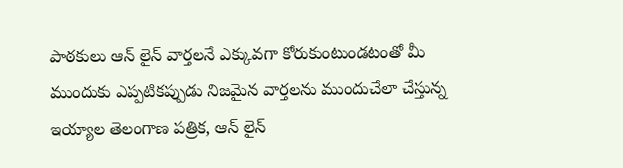పాఠకులు ఆన్ లైన్ వార్తలనే ఎక్కువగా కోరుకుంటుండటంతో మీ ముందుకు ఎప్పటికప్పుడు నిజమైన వార్తలను ముందుచేలా చేస్తున్న ఇయ్యాల తెలంగాణ పత్రిక, ఆన్ లైన్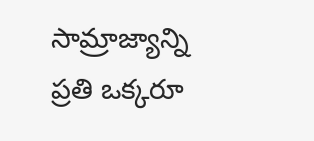సామ్రాజ్యాన్ని ప్రతి ఒక్కరూ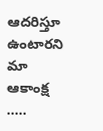ఆదరిస్తూ ఉంటారని మా ఆకాంక్ష .....